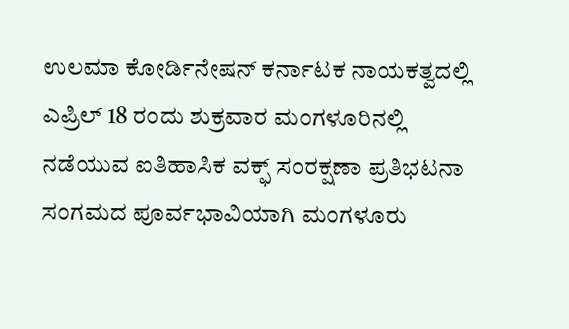ಉಲಮಾ ಕೋರ್ಡಿನೇಷನ್ ಕರ್ನಾಟಕ ನಾಯಕತ್ವದಲ್ಲಿ ಎಪ್ರಿಲ್ 18 ರಂದು ಶುಕ್ರವಾರ ಮಂಗಳೂರಿನಲ್ಲಿ ನಡೆಯುವ ಐತಿಹಾಸಿಕ ವಕ್ಫ್ ಸಂರಕ್ಷಣಾ ಪ್ರತಿಭಟನಾ ಸಂಗಮದ ಪೂರ್ವಭಾವಿಯಾಗಿ ಮಂಗಳೂರು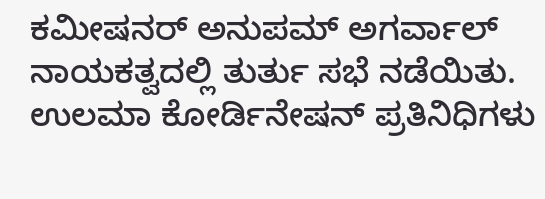ಕಮೀಷನರ್ ಅನುಪಮ್ ಅಗರ್ವಾಲ್ ನಾಯಕತ್ವದಲ್ಲಿ ತುರ್ತು ಸಭೆ ನಡೆಯಿತು.
ಉಲಮಾ ಕೋರ್ಡಿನೇಷನ್ ಪ್ರತಿನಿಧಿಗಳು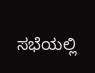ಸಭೆಯಲ್ಲಿ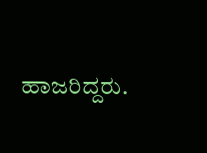ಹಾಜರಿದ್ದರು.